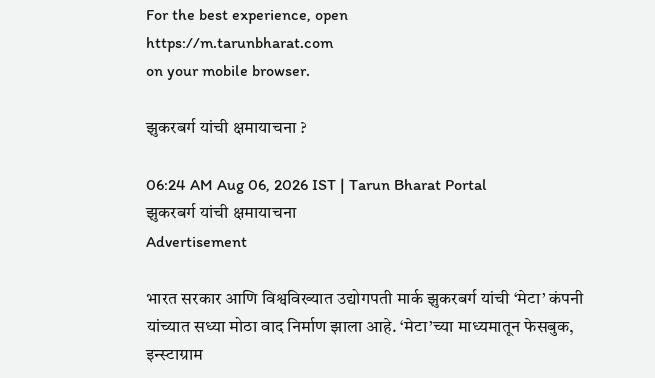For the best experience, open
https://m.tarunbharat.com
on your mobile browser.

झुकरबर्ग यांची क्षमायाचना ?

06:24 AM Aug 06, 2026 IST | Tarun Bharat Portal
झुकरबर्ग यांची क्षमायाचना
Advertisement

भारत सरकार आणि विश्वविख्यात उद्योगपती मार्क झुकरबर्ग यांची ‘मेटा’ कंपनी यांच्यात सध्या मोठा वाद निर्माण झाला आहे. ‘मेटा’च्या माध्यमातून फेसबुक, इन्स्टाग्राम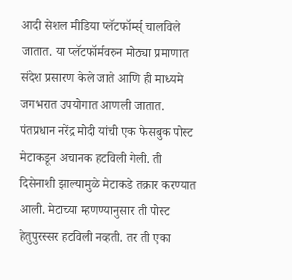आदी सेशल मीडिया प्लॅटफॉर्म्स् चालविले जातात. या प्लॅटफॉर्मवरुन मोठ्या प्रमाणात संदेश प्रसारण केले जाते आणि ही माध्यमे जगभरात उपयोगात आणली जातात. पंतप्रधान नरेंद्र मोदी यांची एक फेसबुक पोस्ट मेटाकडून अचानक हटविली गेली. ती दिसेनाशी झाल्यामुळे मेटाकडे तक्रार करण्यात आली. मेटाच्या म्हणण्यानुसार ती पोस्ट हेतुपुरस्सर हटविली नव्हती. तर ती एका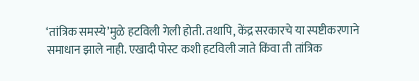‘तांत्रिक समस्ये’मुळे हटविली गेली होती. तथापि, केंद्र सरकारचे या स्पष्टीकरणाने समाधान झाले नाही. एखादी पोस्ट कशी हटविली जाते किंवा ती तांत्रिक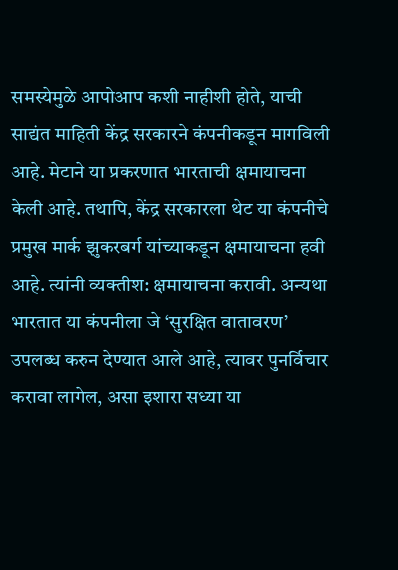समस्येमुळे आपोआप कशी नाहीशी होते, याची साद्यंत माहिती केंद्र सरकारने कंपनीकडून मागविली आहे. मेटाने या प्रकरणात भारताची क्षमायाचना केली आहे. तथापि, केंद्र सरकारला थेट या कंपनीचे प्रमुख मार्क झुकरबर्ग यांच्याकडून क्षमायाचना हवी आहे. त्यांनी व्यक्तीश: क्षमायाचना करावी. अन्यथा भारतात या कंपनीला जे ‘सुरक्षित वातावरण’ उपलब्ध करुन देण्यात आले आहे, त्यावर पुनर्विचार करावा लागेल, असा इशारा सध्या या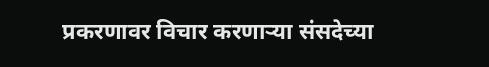प्रकरणावर विचार करणाऱ्या संसदेच्या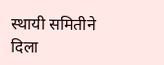स्थायी समितीने दिला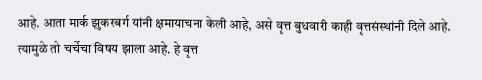आहे. आता मार्क झुकरबर्ग यांनी क्षमायाचना केली आहे, असे वृत्त बुधवारी काही वृत्तसंस्थांनी दिले आहे. त्यामुळे तो चर्चेचा विषय झाला आहे. हे वृत्त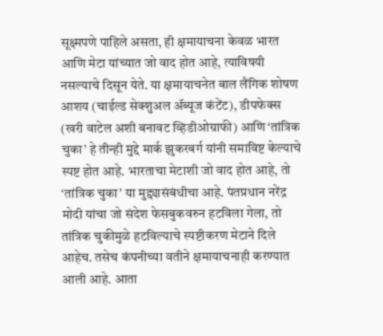सूक्ष्मपणे पाहिले असता, ही क्षमायाचना केवळ भारत आणि मेटा यांच्यात जो वाद होत आहे, त्याविषयी नसल्याचे दिसून येते. या क्षमायाचनेत बाल लैंगिक शोषण आशय (चाईल्ड सेक्शुअल ॲब्यूज कंटेंट), डीपफेक्स (खरी वाटेल अशी बनावट व्हिडीओग्राफी) आणि ‘तांत्रिक चुका’ हे तीन्ही मुद्दे मार्क झुकरबर्ग यांनी समाविष्ट केल्याचे स्पष्ट होत आहे. भारताचा मेटाशी जो वाद होत आहे, तो ‘तांत्रिक चुका’ या मुद्द्यासंबंधीचा आहे. पंतप्रधान नरेंद्र मोदी यांचा जो संदेश फेसबुकवरुन हटविला गेला, तो तांत्रिक चुकीमुळे हटविल्याचे स्पष्टीकरण मेटाने दिले आहेच. तसेच कंपनीच्या वतीने क्षमायाचनाही करण्यात आली आहे. आता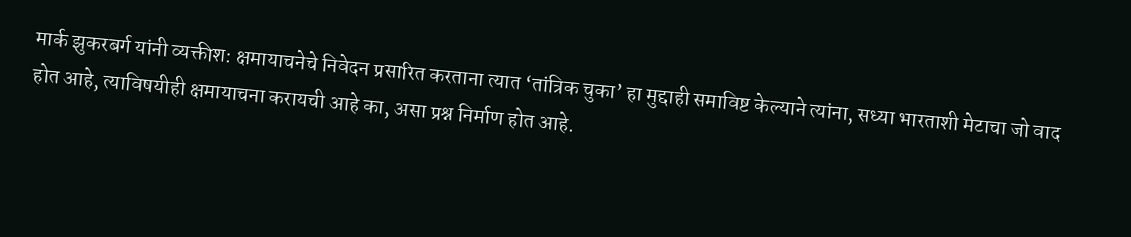मार्क झुकरबर्ग यांनी व्यक्तीश: क्षमायाचनेचे निवेदन प्रसारित करताना त्यात ‘तांत्रिक चुका’ हा मुद्दाही समाविष्ट केल्याने त्यांना, सध्या भारताशी मेटाचा जो वाद होत आहे, त्याविषयीही क्षमायाचना करायची आहे का, असा प्रश्न निर्माण होत आहे.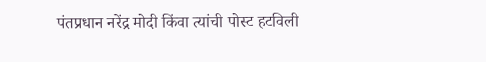पंतप्रधान नरेंद्र मोदी किंवा त्यांची पोस्ट हटविली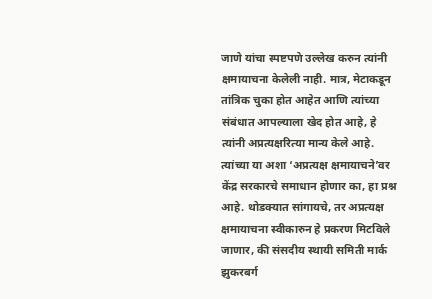जाणे यांचा स्पष्टपणे उल्लेख करुन त्यांनी क्षमायाचना केलेली नाही. मात्र, मेटाकडून तांत्रिक चुका होत आहेत आणि त्यांच्या संबंधात आपल्याला खेद होत आहे, हे त्यांनी अप्रत्यक्षरित्या मान्य केले आहे. त्यांच्या या अशा ‘अप्रत्यक्ष क्षमायाचने’वर केंद्र सरकारचे समाधान होणार का, हा प्रश्न आहे. थोडक्यात सांगायचे, तर अप्रत्यक्ष क्षमायाचना स्वीकारुन हे प्रकरण मिटविले जाणार, की संसदीय स्थायी समिती मार्क झुकरबर्ग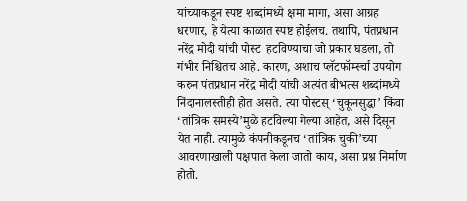यांच्याकडून स्पष्ट शब्दांमध्ये क्षमा मागा, असा आग्रह धरणार, हे येत्या काळात स्पष्ट होईलच. तथापि, पंतप्रधान नरेंद्र मोदी यांची पोस्ट  हटविण्याचा जो प्रकार घडला, तो गंभीर निश्चितच आहे. कारण, अशाच प्लॅटफॉर्म्स्चा उपयोग करुन पंतप्रधान नरेंद्र मोदी यांची अत्यंत बीभत्स शब्दांमध्ये निंदानालस्तीही होत असते. त्या पोस्टस् ‘चुकूनसुद्धा’ किंवा ‘तांत्रिक समस्ये’मुळे हटविल्या गेल्या आहेत, असे दिसून येत नाही. त्यामुळे कंपनीकडूनच ‘तांत्रिक चुकी’च्या आवरणाखाली पक्षपात केला जातो काय, असा प्रश्न निर्माण होतो.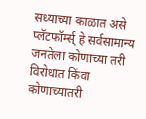सध्याच्या काळात असे प्लॅटफॉर्म्स् हे सर्वसामान्य जनतेला कोणाच्या तरी विरोधात किंवा कोणाच्यातरी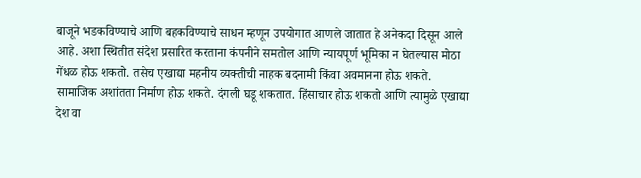बाजूने भडकविण्याचे आणि बहकविण्याचे साधन म्हणून उपयोगात आणले जातात हे अनेकदा दिसून आले आहे. अशा स्थितीत संदेश प्रसारित करताना कंपनीने समतोल आणि न्यायपूर्ण भूमिका न घेतल्यास मोठा गेंधळ होऊ शकतो. तसेच एखाद्या महनीय व्यक्तीची नाहक बदनामी किंवा अवमानना होऊ शकते. सामाजिक अशांतता निर्माण होऊ शकते. दंगली घडू शकतात. हिंसाचार होऊ शकतो आणि त्यामुळे एखाद्या देश वा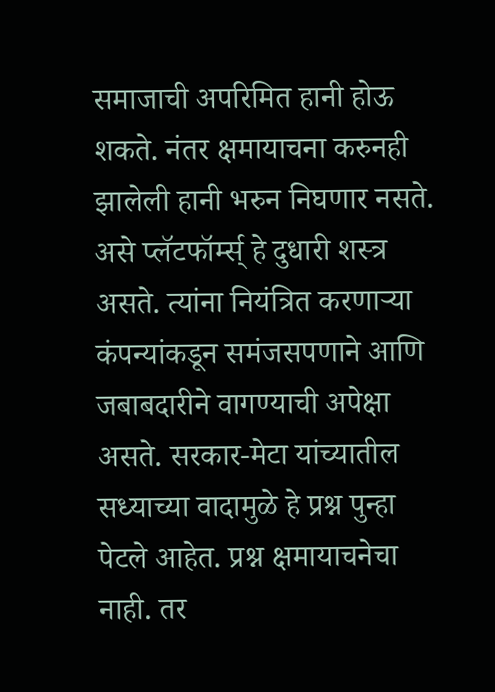समाजाची अपरिमित हानी होऊ शकते. नंतर क्षमायाचना करुनही झालेली हानी भरुन निघणार नसते. असे प्लॅटफॉर्म्स् हे दुधारी शस्त्र असते. त्यांना नियंत्रित करणाऱ्या कंपन्यांकडून समंजसपणाने आणि जबाबदारीने वागण्याची अपेक्षा असते. सरकार-मेटा यांच्यातील सध्याच्या वादामुळे हे प्रश्न पुन्हा पेटले आहेत. प्रश्न क्षमायाचनेचा नाही. तर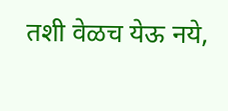तशी वेळच येऊ नये,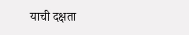याची दक्षता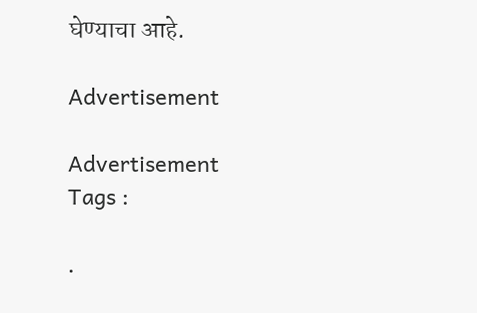घेण्याचा आहे.

Advertisement

Advertisement
Tags :

.